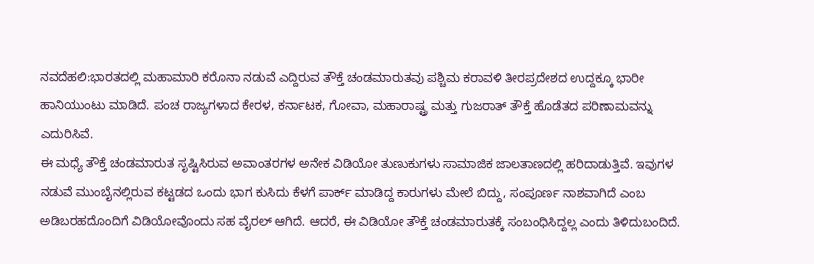ನವದೆಹಲಿ:ಭಾರತದಲ್ಲಿ ಮಹಾಮಾರಿ ಕರೊನಾ ನಡುವೆ ಎದ್ದಿರುವ ತೌಕ್ತೆ ಚಂಡಮಾರುತವು ಪಶ್ಚಿಮ ಕರಾವಳಿ ತೀರಪ್ರದೇಶದ ಉದ್ದಕ್ಕೂ ಭಾರೀ ಹಾನಿಯುಂಟು ಮಾಡಿದೆ. ಪಂಚ ರಾಜ್ಯಗಳಾದ ಕೇರಳ, ಕರ್ನಾಟಕ, ಗೋವಾ, ಮಹಾರಾಷ್ಟ್ರ ಮತ್ತು ಗುಜರಾತ್ ತೌಕ್ತೆ ಹೊಡೆತದ ಪರಿಣಾಮವನ್ನು ಎದುರಿಸಿವೆ.
ಈ ಮಧ್ಯೆ ತೌಕ್ತೆ ಚಂಡಮಾರುತ ಸೃಷ್ಟಿಸಿರುವ ಅವಾಂತರಗಳ ಅನೇಕ ವಿಡಿಯೋ ತುಣುಕುಗಳು ಸಾಮಾಜಿಕ ಜಾಲತಾಣದಲ್ಲಿ ಹರಿದಾಡುತ್ತಿವೆ. ಇವುಗಳ ನಡುವೆ ಮುಂಬೈನಲ್ಲಿರುವ ಕಟ್ಟಡದ ಒಂದು ಭಾಗ ಕುಸಿದು ಕೆಳಗೆ ಪಾರ್ಕ್ ಮಾಡಿದ್ದ ಕಾರುಗಳು ಮೇಲೆ ಬಿದ್ದು, ಸಂಪೂರ್ಣ ನಾಶವಾಗಿದೆ ಎಂಬ ಅಡಿಬರಹದೊಂದಿಗೆ ವಿಡಿಯೋವೊಂದು ಸಹ ವೈರಲ್ ಆಗಿದೆ. ಆದರೆ, ಈ ವಿಡಿಯೋ ತೌಕ್ತೆ ಚಂಡಮಾರುತಕ್ಕೆ ಸಂಬಂಧಿಸಿದ್ದಲ್ಲ ಎಂದು ತಿಳಿದುಬಂದಿದೆ.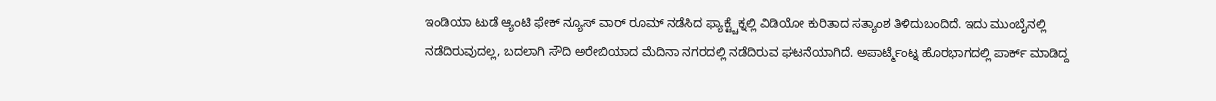ಇಂಡಿಯಾ ಟುಡೆ ಆ್ಯಂಟಿ ಫೇಕ್ ನ್ಯೂಸ್ ವಾರ್ ರೂಮ್ ನಡೆಸಿದ ಫ್ಯಾಕ್ಟ್ಚೆಕ್ನಲ್ಲಿ ವಿಡಿಯೋ ಕುರಿತಾದ ಸತ್ಯಾಂಶ ತಿಳಿದುಬಂದಿದೆ. ಇದು ಮುಂಬೈನಲ್ಲಿ ನಡೆದಿರುವುದಲ್ಲ, ಬದಲಾಗಿ ಸೌದಿ ಅರೇಬಿಯಾದ ಮೆದಿನಾ ನಗರದಲ್ಲಿ ನಡೆದಿರುವ ಘಟನೆಯಾಗಿದೆ. ಅಪಾರ್ಟ್ಮೆಂಟ್ನ ಹೊರಭಾಗದಲ್ಲಿ ಪಾರ್ಕ್ ಮಾಡಿದ್ದ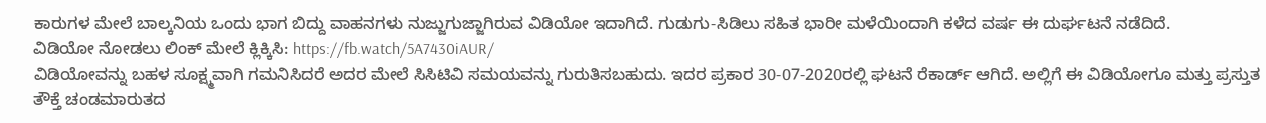ಕಾರುಗಳ ಮೇಲೆ ಬಾಲ್ಕನಿಯ ಒಂದು ಭಾಗ ಬಿದ್ದು ವಾಹನಗಳು ನುಜ್ಜುಗುಜ್ಜಾಗಿರುವ ವಿಡಿಯೋ ಇದಾಗಿದೆ. ಗುಡುಗು-ಸಿಡಿಲು ಸಹಿತ ಭಾರೀ ಮಳೆಯಿಂದಾಗಿ ಕಳೆದ ವರ್ಷ ಈ ದುರ್ಘಟನೆ ನಡೆದಿದೆ.
ವಿಡಿಯೋ ನೋಡಲು ಲಿಂಕ್ ಮೇಲೆ ಕ್ಲಿಕ್ಕಿಸಿ: https://fb.watch/5A7430iAUR/
ವಿಡಿಯೋವನ್ನು ಬಹಳ ಸೂಕ್ಷ್ಮವಾಗಿ ಗಮನಿಸಿದರೆ ಅದರ ಮೇಲೆ ಸಿಸಿಟಿವಿ ಸಮಯವನ್ನು ಗುರುತಿಸಬಹುದು. ಇದರ ಪ್ರಕಾರ 30-07-2020ರಲ್ಲಿ ಘಟನೆ ರೆಕಾರ್ಡ್ ಆಗಿದೆ. ಅಲ್ಲಿಗೆ ಈ ವಿಡಿಯೋಗೂ ಮತ್ತು ಪ್ರಸ್ತುತ ತೌಕ್ತೆ ಚಂಡಮಾರುತದ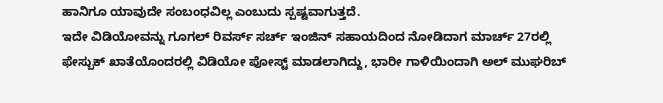ಹಾನಿಗೂ ಯಾವುದೇ ಸಂಬಂಧವಿಲ್ಲ ಎಂಬುದು ಸ್ಪಷ್ಟವಾಗುತ್ತದೆ.
ಇದೇ ವಿಡಿಯೋವನ್ನು ಗೂಗಲ್ ರಿವರ್ಸ್ ಸರ್ಚ್ ಇಂಜಿನ್ ಸಹಾಯದಿಂದ ನೋಡಿದಾಗ ಮಾರ್ಚ್ 27ರಲ್ಲಿ ಫೇಸ್ಬುಕ್ ಖಾತೆಯೊಂದರಲ್ಲಿ ವಿಡಿಯೋ ಪೋಸ್ಟ್ ಮಾಡಲಾಗಿದ್ದು, ಭಾರೀ ಗಾಳಿಯಿಂದಾಗಿ ಅಲ್ ಮುಘರಿಬ್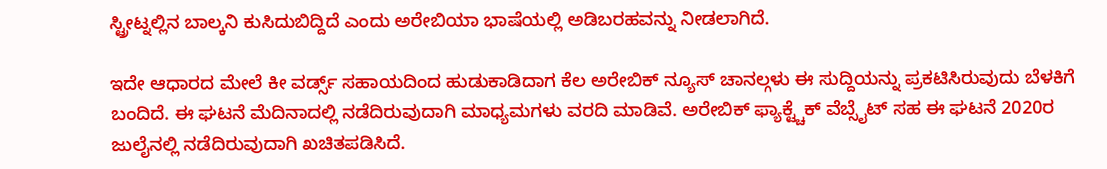ಸ್ಟ್ರೀಟ್ನಲ್ಲಿನ ಬಾಲ್ಕನಿ ಕುಸಿದುಬಿದ್ದಿದೆ ಎಂದು ಅರೇಬಿಯಾ ಭಾಷೆಯಲ್ಲಿ ಅಡಿಬರಹವನ್ನು ನೀಡಲಾಗಿದೆ.

ಇದೇ ಆಧಾರದ ಮೇಲೆ ಕೀ ವರ್ಡ್ಸ್ ಸಹಾಯದಿಂದ ಹುಡುಕಾಡಿದಾಗ ಕೆಲ ಅರೇಬಿಕ್ ನ್ಯೂಸ್ ಚಾನಲ್ಗಳು ಈ ಸುದ್ದಿಯನ್ನು ಪ್ರಕಟಿಸಿರುವುದು ಬೆಳಕಿಗೆ ಬಂದಿದೆ. ಈ ಘಟನೆ ಮೆದಿನಾದಲ್ಲಿ ನಡೆದಿರುವುದಾಗಿ ಮಾಧ್ಯಮಗಳು ವರದಿ ಮಾಡಿವೆ. ಅರೇಬಿಕ್ ಫ್ಯಾಕ್ಟ್ಚೆಕ್ ವೆಬ್ಸೈಟ್ ಸಹ ಈ ಘಟನೆ 2020ರ ಜುಲೈನಲ್ಲಿ ನಡೆದಿರುವುದಾಗಿ ಖಚಿತಪಡಿಸಿದೆ.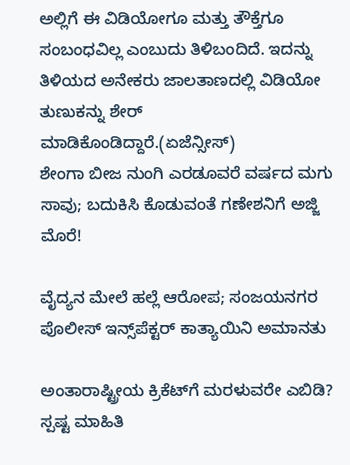ಅಲ್ಲಿಗೆ ಈ ವಿಡಿಯೋಗೂ ಮತ್ತು ತೌಕ್ತೆಗೂ ಸಂಬಂಧವಿಲ್ಲ ಎಂಬುದು ತಿಳಿಬಂದಿದೆ. ಇದನ್ನು ತಿಳಿಯದ ಅನೇಕರು ಜಾಲತಾಣದಲ್ಲಿ ವಿಡಿಯೋ ತುಣುಕನ್ನು ಶೇರ್ ಮಾಡಿಕೊಂಡಿದ್ದಾರೆ.(ಏಜೆನ್ಸೀಸ್)
ಶೇಂಗಾ ಬೀಜ ನುಂಗಿ ಎರಡೂವರೆ ವರ್ಷದ ಮಗು ಸಾವು; ಬದುಕಿಸಿ ಕೊಡುವಂತೆ ಗಣೇಶನಿಗೆ ಅಜ್ಜಿ ಮೊರೆ!

ವೈದ್ಯನ ಮೇಲೆ ಹಲ್ಲೆ ಆರೋಪ; ಸಂಜಯನಗರ ಪೊಲೀಸ್ ಇನ್ಸ್‌ಪೆಕ್ಟರ್ ಕಾತ್ಯಾಯಿನಿ ಅಮಾನತು

ಅಂತಾರಾಷ್ಟ್ರೀಯ ಕ್ರಿಕೆಟ್‌ಗೆ ಮರಳುವರೇ ಎಬಿಡಿ? ಸ್ಪಷ್ಟ ಮಾಹಿತಿ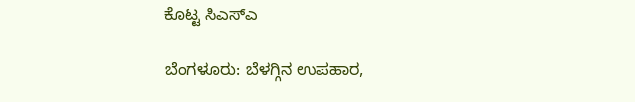ಕೊಟ್ಟ ಸಿಎಸ್‌ಎ

ಬೆಂಗಳೂರು: ಬೆಳಗ್ಗಿನ ಉಪಹಾರ,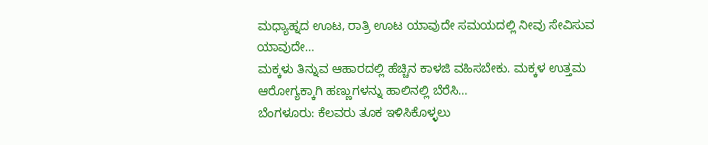ಮಧ್ಯಾಹ್ನದ ಊಟ, ರಾತ್ರಿ ಊಟ ಯಾವುದೇ ಸಮಯದಲ್ಲಿ ನೀವು ಸೇವಿಸುವ ಯಾವುದೇ…
ಮಕ್ಕಳು ತಿನ್ನುವ ಆಹಾರದಲ್ಲಿ ಹೆಚ್ಚಿನ ಕಾಳಜಿ ವಹಿಸಬೇಕು. ಮಕ್ಕಳ ಉತ್ತಮ ಆರೋಗ್ಯಕ್ಕಾಗಿ ಹಣ್ಣುಗಳನ್ನು ಹಾಲಿನಲ್ಲಿ ಬೆರೆಸಿ…
ಬೆಂಗಳೂರು: ಕೆಲವರು ತೂಕ ಇಳಿಸಿಕೊಳ್ಳಲು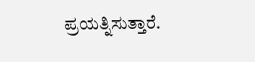ಪ್ರಯತ್ನಿಸುತ್ತಾರೆ.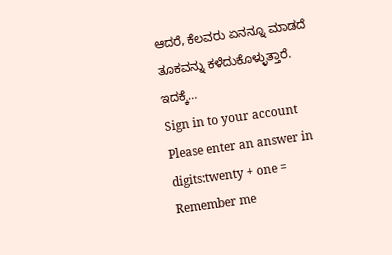ಆದರೆ, ಕೆಲವರು ಏನನ್ನೂ ಮಾಡದೆ ತೂಕವನ್ನು ಕಳೆದುಕೊಳ್ಳುತ್ತಾರೆ. ಇದಕ್ಕೆ…
Sign in to your account
Please enter an answer in digits:twenty + one =
Remember me